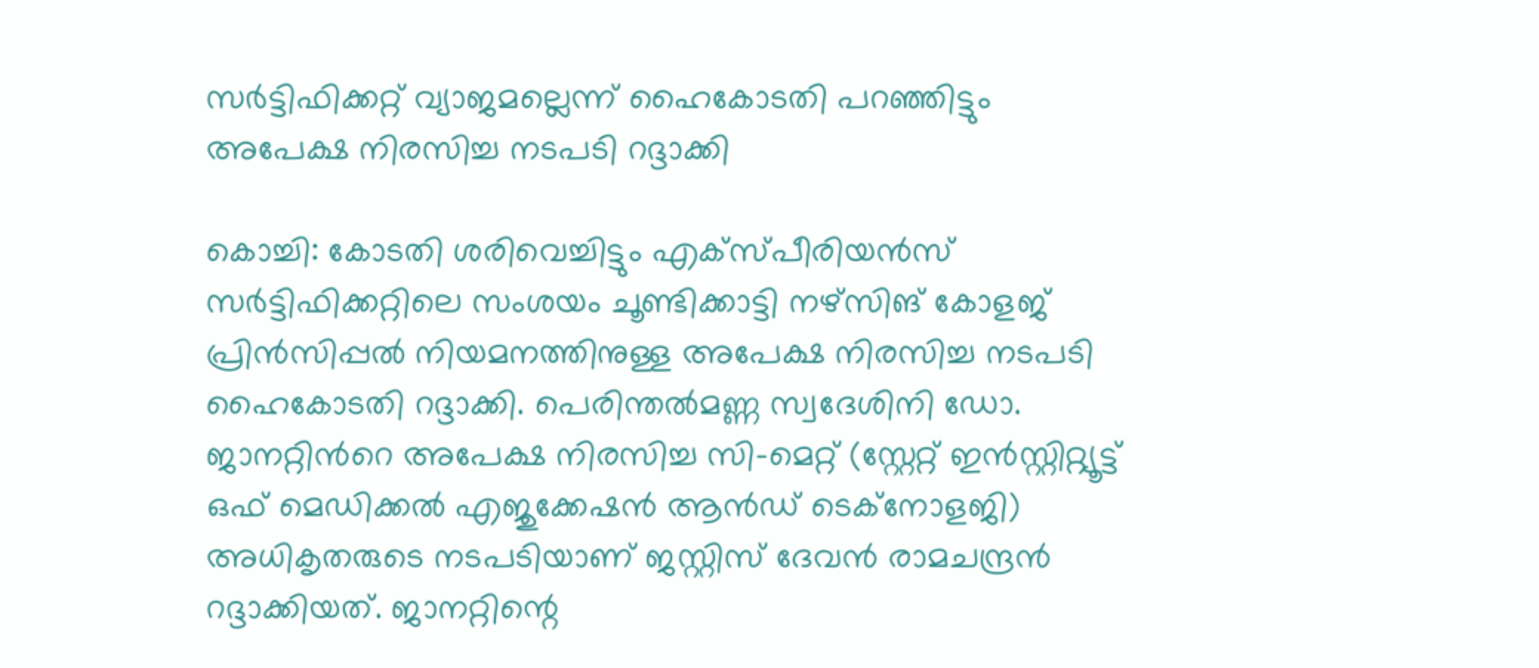സർട്ടിഫിക്കറ്റ് വ്യാജമല്ലെന്ന് ഹൈകോടതി പറഞ്ഞിട്ടും അപേക്ഷ നിരസിച്ച നടപടി റദ്ദാക്കി

കൊച്ചി: കോടതി ശരിവെച്ചിട്ടും എക്‌സ്‌പീരിയൻസ് സർട്ടിഫിക്കറ്റിലെ സംശയം ചൂണ്ടിക്കാട്ടി നഴ്‌സിങ് കോളജ് പ്രിൻസിപ്പൽ നിയമനത്തിനുള്ള അപേക്ഷ നിരസിച്ച നടപടി ഹൈകോടതി റദ്ദാക്കി. പെരിന്തൽമണ്ണ സ്വദേശിനി ഡോ. ജാനറ്റിന്‍റെ അപേക്ഷ നിരസിച്ച സി-മെറ്റ് (സ്റ്റേറ്റ് ഇൻസ്റ്റിറ്റ‌്യൂട്ട് ഒഫ് മെഡിക്കൽ എജുക്കേഷൻ ആൻഡ് ടെക്‌നോളജി) അധികൃതരുടെ നടപടിയാണ് ജസ്റ്റിസ് ദേവൻ രാമചന്ദ്രൻ റദ്ദാക്കിയത്. ജാനറ്റിന്റെ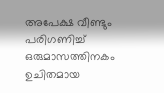അപേക്ഷ വീണ്ടും പരിഗണിച്ച് ഒരുമാസത്തിനകം ഉചിതമായ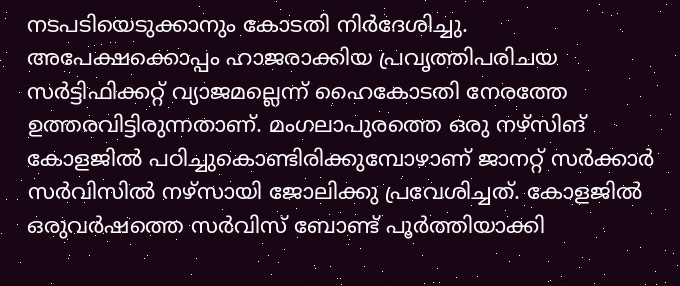നടപടിയെടുക്കാനും കോടതി നിർദേശിച്ചു. അപേക്ഷക്കൊപ്പം ഹാജരാക്കിയ പ്രവൃത്തിപരിചയ സർട്ടിഫിക്കറ്റ് വ്യാജമല്ലെന്ന് ഹൈകോടതി നേരത്തേ ഉത്തരവിട്ടിരുന്നതാണ്. മംഗലാപുരത്തെ ഒരു നഴ്‌സിങ് കോളജിൽ പഠിച്ചുകൊണ്ടിരിക്കുമ്പോഴാണ് ജാനറ്റ് സർക്കാർ സർവിസിൽ നഴ്‌സായി ജോലിക്കു പ്രവേശിച്ചത്. കോളജിൽ ഒരുവർഷത്തെ സർവിസ് ബോണ്ട് പൂർത്തിയാക്കി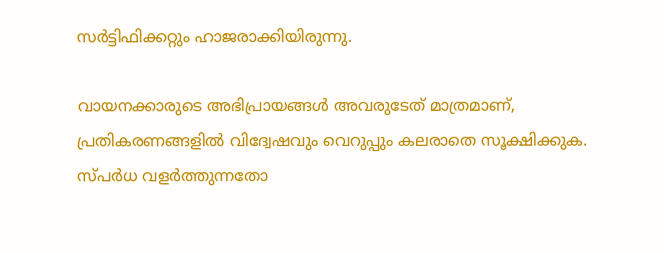സർട്ടിഫിക്കറ്റും ഹാജരാക്കിയിരുന്നു.

വായനക്കാരുടെ അഭിപ്രായങ്ങള്‍ അവരുടേത് മാത്രമാണ്, പ്രതികരണങ്ങളിൽ വിദ്വേഷവും വെറുപ്പും കലരാതെ സൂക്ഷിക്കുക. സ്പർധ വളർത്തുന്നതോ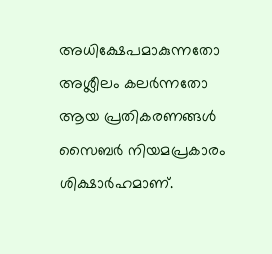അധിക്ഷേപമാകുന്നതോ അശ്ലീലം കലർന്നതോ ആയ പ്രതികരണങ്ങൾ സൈബർ നിയമപ്രകാരം ശിക്ഷാർഹമാണ്.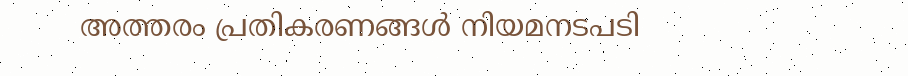അത്തരം പ്രതികരണങ്ങൾ നിയമനടപടി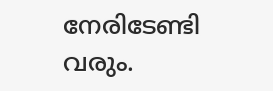നേരിടേണ്ടി വരും.